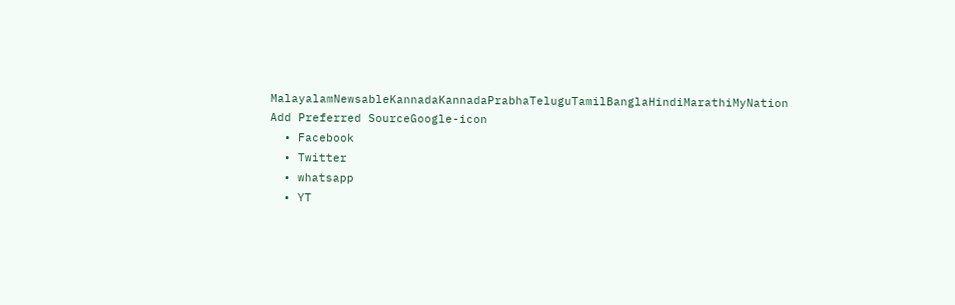MalayalamNewsableKannadaKannadaPrabhaTeluguTamilBanglaHindiMarathiMyNation
Add Preferred SourceGoogle-icon
  • Facebook
  • Twitter
  • whatsapp
  • YT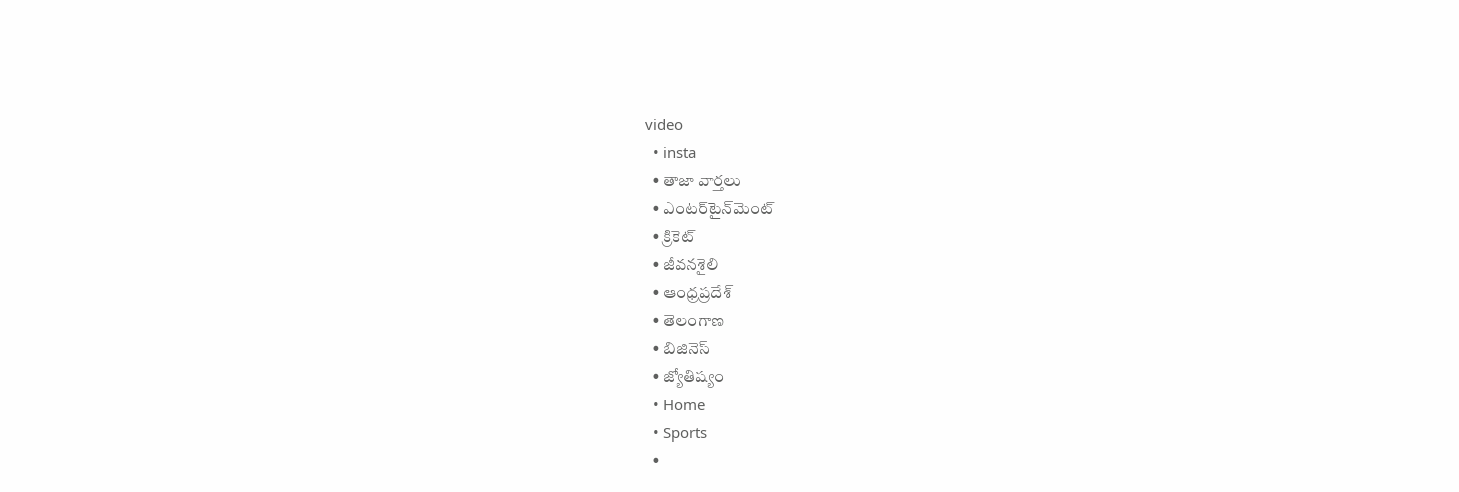video
  • insta
  • తాజా వార్తలు
  • ఎంటర్‌టైన్‌మెంట్
  • క్రికెట్
  • జీవనశైలి
  • ఆంధ్రప్రదేశ్
  • తెలంగాణ
  • బిజినెస్
  • జ్యోతిష్యం
  • Home
  • Sports
  •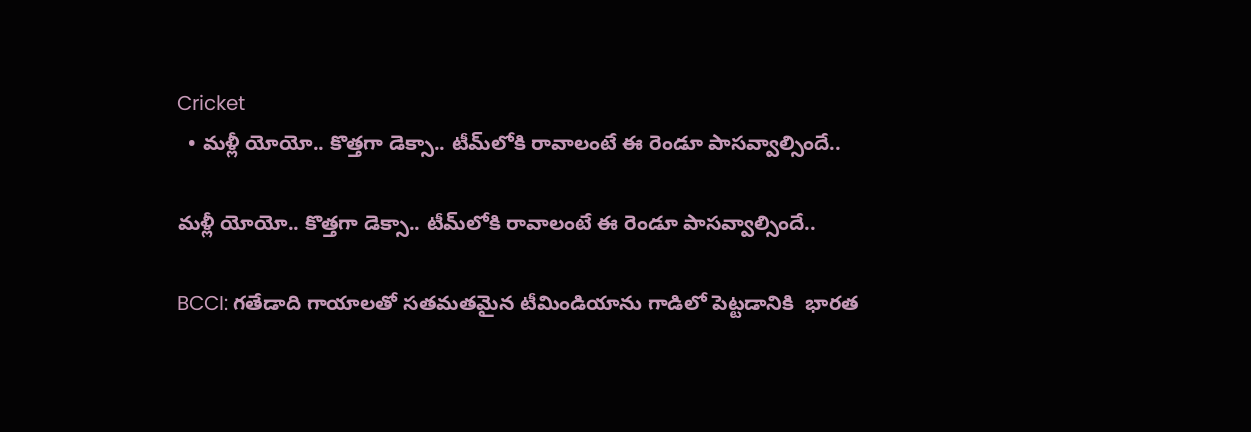Cricket
  • మళ్లీ యోయో.. కొత్తగా డెక్సా.. టీమ్‌లోకి రావాలంటే ఈ రెండూ పాసవ్వాల్సిందే..

మళ్లీ యోయో.. కొత్తగా డెక్సా.. టీమ్‌లోకి రావాలంటే ఈ రెండూ పాసవ్వాల్సిందే..

BCCI: గతేడాది గాయాలతో సతమతమైన టీమిండియాను గాడిలో పెట్టడానికి  భారత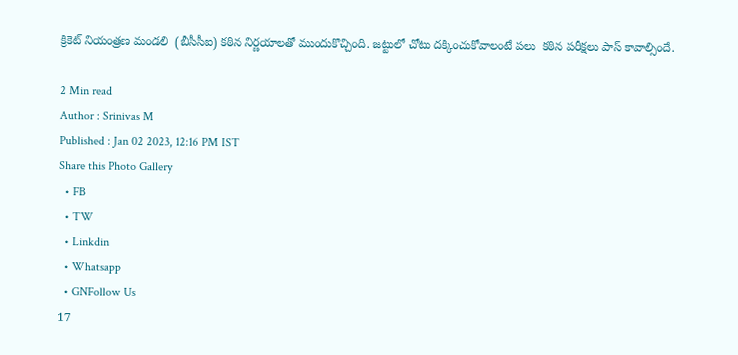క్రికెట్ నియంత్రణ మండలి  (బీసీసీఐ) కఠిన నిర్ణయాలతో ముందుకొచ్చింది. జట్టులో చోటు దక్కించుకోవాలంటే పలు  కఠిన పరీక్షలు పాస్ కావాల్సిందే.

2 Min read
Author : Srinivas M
Published : Jan 02 2023, 12:16 PM IST
Share this Photo Gallery
  • FB
  • TW
  • Linkdin
  • Whatsapp
  • GNFollow Us
17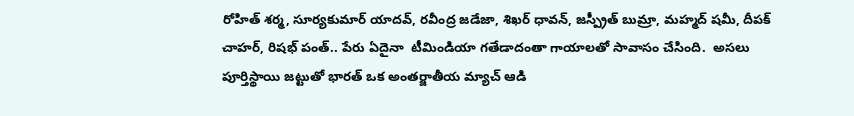రోహిత్ శర్మ, సూర్యకుమార్ యాదవ్, రవీంద్ర జడేజా, శిఖర్ ధావన్, జస్ప్రీత్ బుమ్రా, మహ్మద్ షమీ, దీపక్ చాహర్, రిషభ్ పంత్.. పేరు ఏదైనా  టీమిండియా గతేడాదంతా గాయాలతో సావాసం చేసింది.  అసలు  పూర్తిస్థాయి జట్టుతో భారత్ ఒక అంతర్జాతీయ మ్యాచ్ ఆడి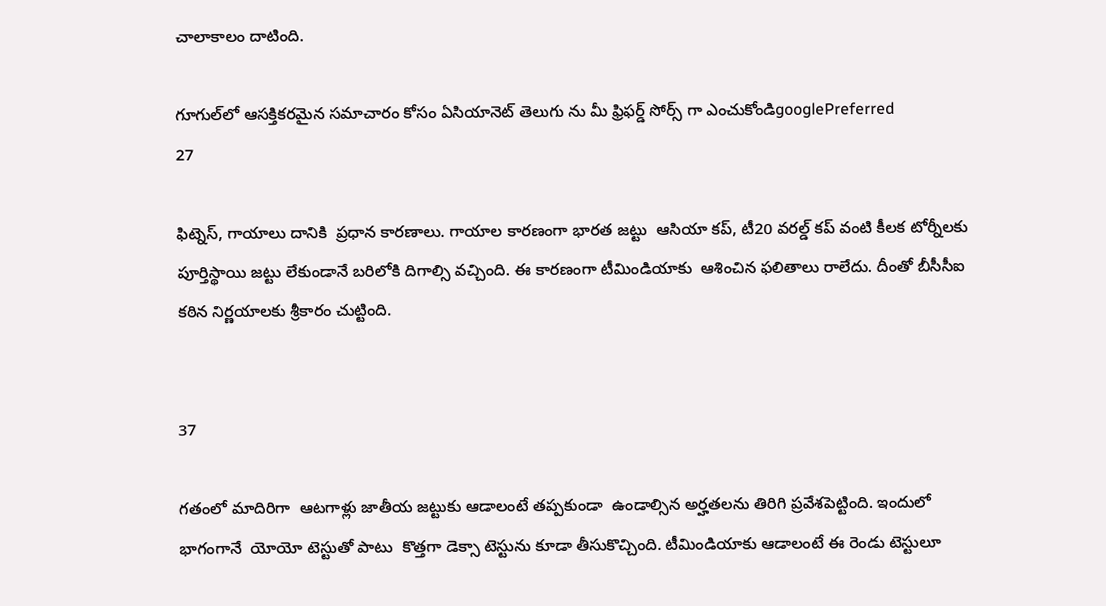చాలాకాలం దాటింది.

గూగుల్‌లో ఆసక్తికరమైన సమాచారం కోసం ఏసియానెట్ తెలుగు ను మీ ఫ్రిఫర్డ్ సోర్స్ గా ఎంచుకోండిgooglePreferred
27

ఫిట్నెస్, గాయాలు దానికి  ప్రధాన కారణాలు. గాయాల కారణంగా భారత జట్టు  ఆసియా కప్, టీ20 వరల్డ్ కప్ వంటి కీలక టోర్నీలకు పూర్తిస్థాయి జట్టు లేకుండానే బరిలోకి దిగాల్సి వచ్చింది. ఈ కారణంగా టీమిండియాకు  ఆశించిన ఫలితాలు రాలేదు. దీంతో బీసీసీఐ కఠిన నిర్ణయాలకు శ్రీకారం చుట్టింది.


37

గతంలో మాదిరిగా  ఆటగాళ్లు జాతీయ జట్టుకు ఆడాలంటే తప్పకుండా  ఉండాల్సిన అర్హతలను తిరిగి ప్రవేశపెట్టింది. ఇందులో భాగంగానే  యోయో టెస్టుతో పాటు  కొత్తగా డెక్సా టెస్టును కూడా తీసుకొచ్చింది. టీమిండియాకు ఆడాలంటే ఈ రెండు టెస్టులూ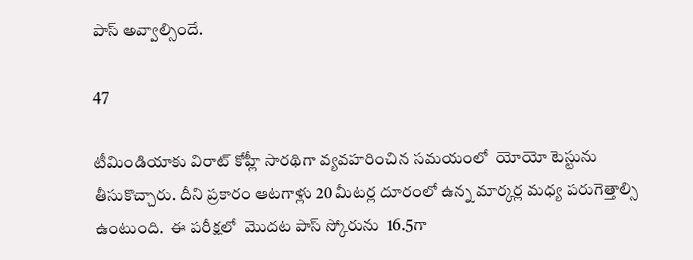పాస్ అవ్వాల్సిందే.

47

టీమిండియాకు విరాట్ కోహ్లీ సారథిగా వ్యవహరించిన సమయంలో  యోయో టెస్టును తీసుకొచ్చారు. దీని ప్రకారం ఆటగాళ్లు 20 మీటర్ల దూరంలో ఉన్న మార్కర్ల మధ్య పరుగెత్తాల్సి ఉంటుంది.  ఈ పరీక్షలో  మొదట పాస్ స్కోరును  16.5గా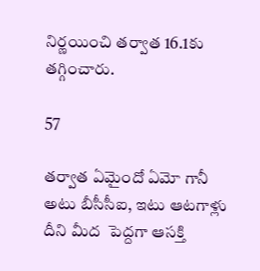నిర్ణయించి తర్వాత 16.1కు తగ్గించారు.

57

తర్వాత ఏమైందో ఏమో గానీ అటు బీసీసీఐ, ఇటు ఆటగాళ్లు దీని మీద  పెద్దగా ఆసక్తి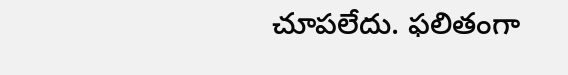చూపలేదు. ఫలితంగా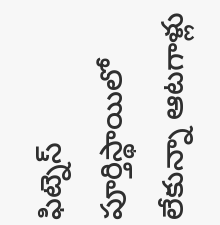ఫిట్నెస్ పూర్తిస్థాయిలో లేకున్నా ఆటగాళ్లు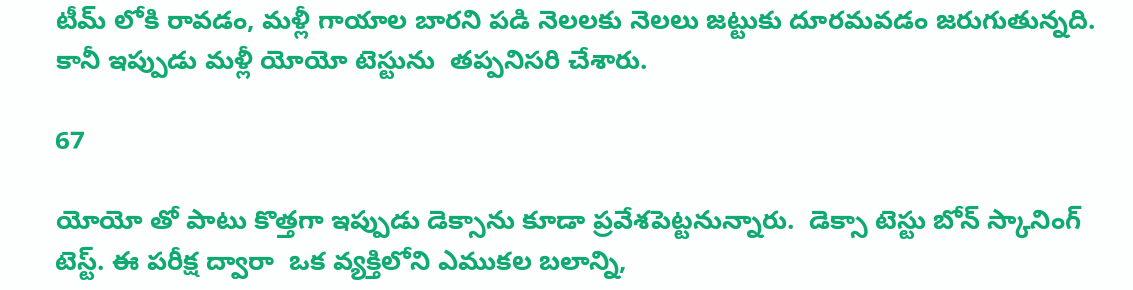టీమ్ లోకి రావడం, మళ్లీ గాయాల బారని పడి నెలలకు నెలలు జట్టుకు దూరమవడం జరుగుతున్నది.  కానీ ఇప్పుడు మళ్లీ యోయో టెస్టును  తప్పనిసరి చేశారు.

67

యోయో తో పాటు కొత్తగా ఇప్పుడు డెక్సాను కూడా ప్రవేశపెట్టనున్నారు.  డెక్సా టెస్టు బోన్ స్కానింగ్ టెస్ట్. ఈ పరీక్ష ద్వారా  ఒక వ్యక్తిలోని ఎముకల బలాన్ని,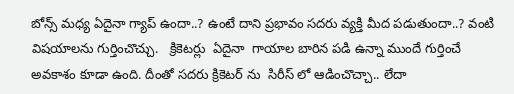బోన్స్ మధ్య ఏదైనా గ్యాప్ ఉందా..? ఉంటే దాని ప్రభావం సదరు వ్యక్తి మీద పడుతుందా..? వంటి విషయాలను గుర్తించొచ్చు.   క్రికెటర్లు  ఏదైనా  గాయాల బారిన పడి ఉన్నా ముందే గుర్తించే అవకాశం కూడా ఉంది. దీంతో సదరు క్రికెటర్ ను  సిరీస్ లో ఆడించొచ్చా.. లేదా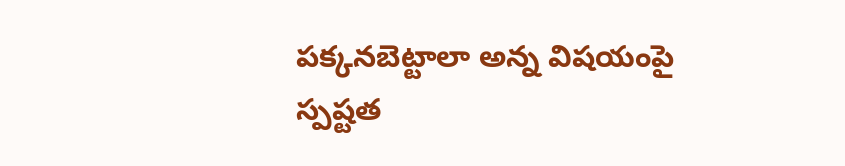పక్కనబెట్టాలా అన్న విషయంపై స్పష్టత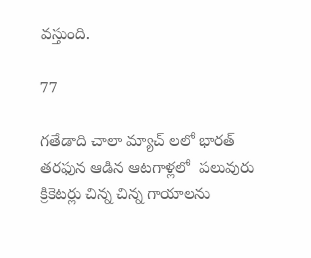వస్తుంది.

77

గతేడాది చాలా మ్యాచ్ లలో భారత్ తరఫున ఆడిన ఆటగాళ్లలో  పలువురు క్రికెటర్లు చిన్న చిన్న గాయాలను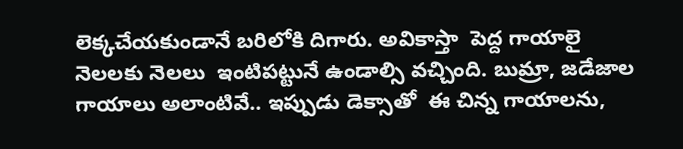లెక్కచేయకుండానే బరిలోకి దిగారు. అవికాస్తా  పెద్ద గాయాలై నెలలకు నెలలు  ఇంటిపట్టునే ఉండాల్సి వచ్చింది. బుమ్రా, జడేజాల గాయాలు అలాంటివే.. ఇప్పుడు డెక్సాతో  ఈ చిన్న గాయాలను,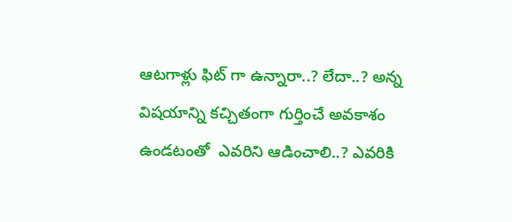ఆటగాళ్లు ఫిట్ గా ఉన్నారా..? లేదా..? అన్న విషయాన్ని కచ్చితంగా గుర్తించే అవకాశం ఉండటంతో  ఎవరిని ఆడించాలి..? ఎవరికి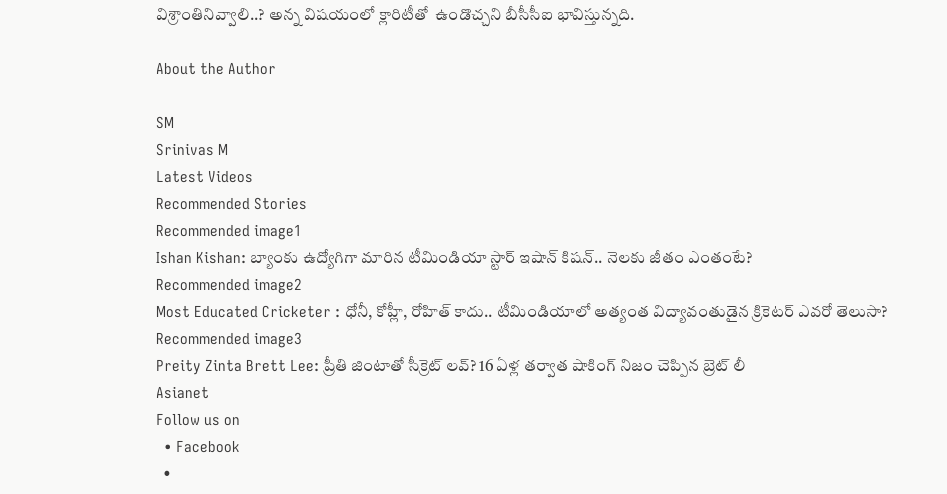విశ్రాంతినివ్వాలి..? అన్న విషయంలో క్లారిటీతో  ఉండొచ్చని బీసీసీఐ భావిస్తున్నది.

About the Author

SM
Srinivas M
Latest Videos
Recommended Stories
Recommended image1
Ishan Kishan: బ్యాంకు ఉద్యోగిగా మారిన టీమిండియా స్టార్ ఇషాన్ కిషన్.. నెలకు జీతం ఎంతంటే?
Recommended image2
Most Educated Cricketer : ధోనీ, కోహ్లీ, రోహిత్ కాదు.. టీమిండియాలో అత్యంత విద్యావంతుడైన క్రికెటర్ ఎవరో తెలుసా?
Recommended image3
Preity Zinta Brett Lee: ప్రీతి జింటాతో సీక్రెట్ లవ్? 16 ఏళ్ల తర్వాత షాకింగ్ నిజం చెప్పిన బ్రెట్ లీ
Asianet
Follow us on
  • Facebook
  •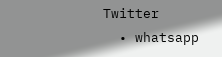Twitter
  • whatsapp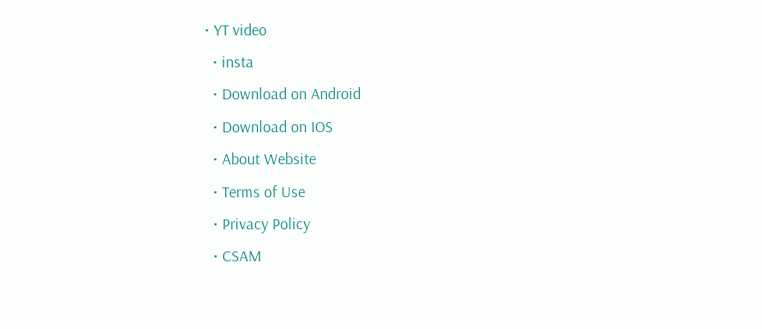• YT video
  • insta
  • Download on Android
  • Download on IOS
  • About Website
  • Terms of Use
  • Privacy Policy
  • CSAM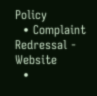Policy
  • Complaint Redressal - Website
  •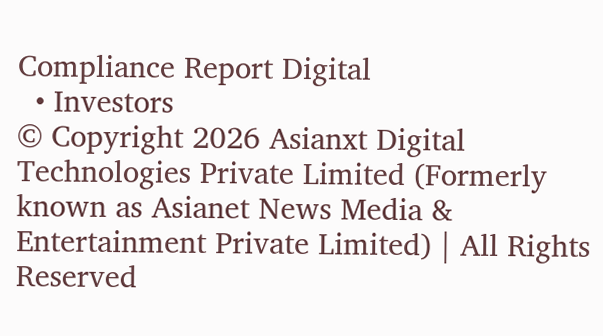Compliance Report Digital
  • Investors
© Copyright 2026 Asianxt Digital Technologies Private Limited (Formerly known as Asianet News Media & Entertainment Private Limited) | All Rights Reserved